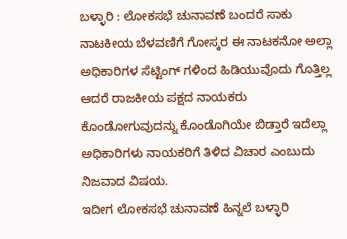ಬಳ್ಳಾರಿ : ಲೋಕಸಭೆ ಚುನಾವಣೆ ಬಂದರೆ ಸಾಕು ನಾಟಕೀಯ ಬೆಳವಣಿಗೆ ಗೋಸ್ಕರ ಈ ನಾಟಕನೋ ಅಲ್ಲಾ ಅಧಿಕಾರಿಗಳ ಸೆಟ್ಟಿಂಗ್ ಗಳಿಂದ ಹಿಡಿಯುವೊದು ಗೊತ್ತಿಲ್ಲ ಆದರೆ ರಾಜಕೀಯ ಪಕ್ಷದ ನಾಯಕರು ಕೊಂಡೋಗುವುದನ್ನು ಕೊಂಡೊಗಿಯೇ ಬಿಡ್ತಾರೆ ಇದೆಲ್ಲಾ ಅಧಿಕಾರಿಗಳು ನಾಯಕರಿಗೆ ತಿಳಿದ ವಿಚಾರ ಎಂಬುದು ನಿಜವಾದ ವಿಷಯ.
ಇದೀಗ ಲೋಕಸಭೆ ಚುನಾವಣೆ ಹಿನ್ನಲೆ ಬಳ್ಳಾರಿ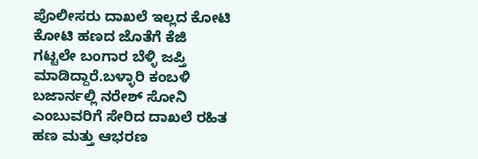ಪೊಲೀಸರು ದಾಖಲೆ ಇಲ್ಲದ ಕೋಟಿ ಕೋಟಿ ಹಣದ ಜೊತೆಗೆ ಕೆಜಿ ಗಟ್ಟಲೇ ಬಂಗಾರ ಬೆಳ್ಳಿ ಜಪ್ತಿ ಮಾಡಿದ್ದಾರೆ.ಬಳ್ಳಾರಿ ಕಂಬಳಿ ಬಜಾರ್ನಲ್ಲಿ ನರೇಶ್ ಸೋನಿ ಎಂಬುವರಿಗೆ ಸೇರಿದ ದಾಖಲೆ ರಹಿತ ಹಣ ಮತ್ತು ಆಭರಣ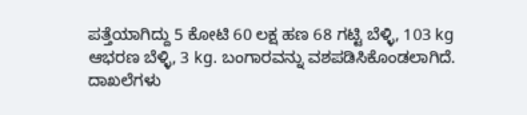ಪತ್ತೆಯಾಗಿದ್ದು 5 ಕೋಟಿ 60 ಲಕ್ಷ ಹಣ 68 ಗಟ್ಟಿ ಬೆಳ್ಳಿ, 103 kg ಆಭರಣ ಬೆಳ್ಳಿ, 3 kg. ಬಂಗಾರವನ್ನು ವಶಪಡಿಸಿಕೊಂಡಲಾಗಿದೆ.
ದಾಖಲೆಗಳು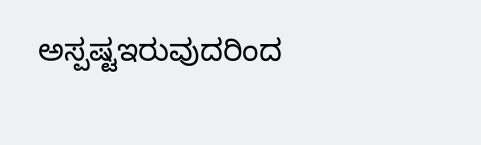ಅಸ್ಪಷ್ಟಇರುವುದರಿಂದ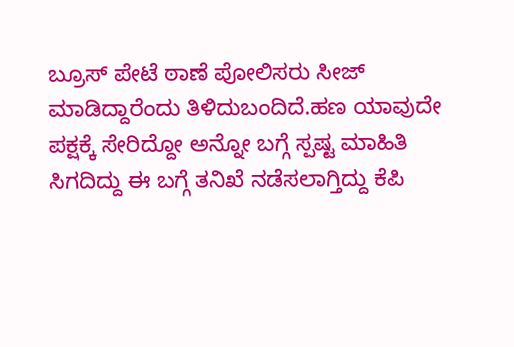ಬ್ರೂಸ್ ಪೇಟೆ ಠಾಣೆ ಪೋಲಿಸರು ಸೀಜ್ ಮಾಡಿದ್ದಾರೆಂದು ತಿಳಿದುಬಂದಿದೆ.ಹಣ ಯಾವುದೇ ಪಕ್ಷಕ್ಕೆ ಸೇರಿದ್ದೋ ಅನ್ನೋ ಬಗ್ಗೆ ಸ್ಪಷ್ಟ ಮಾಹಿತಿ ಸಿಗದಿದ್ದು ಈ ಬಗ್ಗೆ ತನಿಖೆ ನಡೆಸಲಾಗ್ತಿದ್ದು ಕೆಪಿ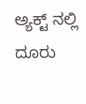ಅ್ಯಕ್ಟ್ ನಲ್ಲಿ ದೂರು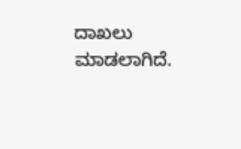ದಾಖಲು ಮಾಡಲಾಗಿದೆ.